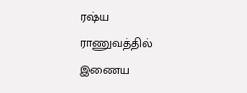ரஷ்ய ராணுவத்தில் இணைய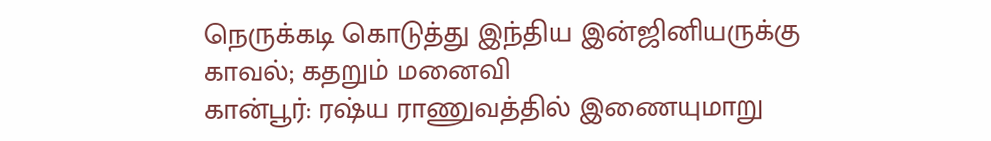நெருக்கடி கொடுத்து இந்திய இன்ஜினியருக்கு காவல்; கதறும் மனைவி
கான்பூர்: ரஷ்ய ராணுவத்தில் இணையுமாறு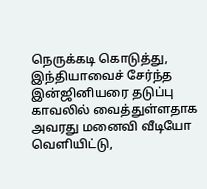நெருக்கடி கொடுத்து, இந்தியாவைச் சேர்ந்த இன்ஜினியரை தடுப்பு காவலில் வைத்துள்ளதாக அவரது மனைவி வீடியோ வெளியிட்டு,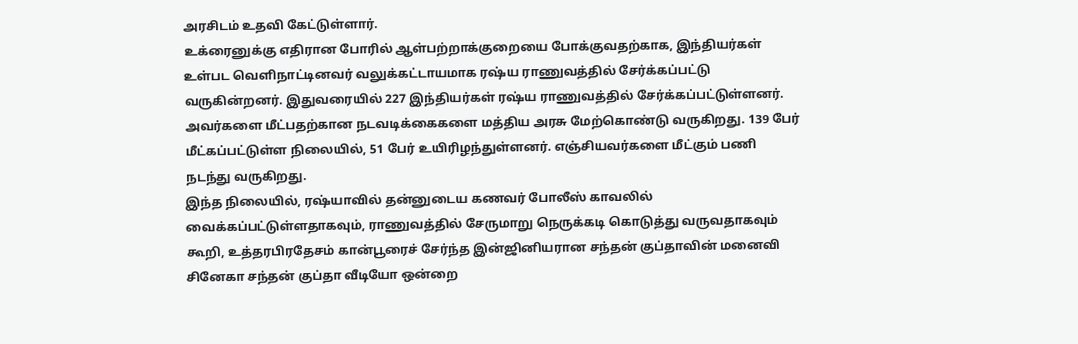அரசிடம் உதவி கேட்டுள்ளார்.
உக்ரைனுக்கு எதிரான போரில் ஆள்பற்றாக்குறையை போக்குவதற்காக, இந்தியர்கள் உள்பட வெளிநாட்டினவர் வலுக்கட்டாயமாக ரஷ்ய ராணுவத்தில் சேர்க்கப்பட்டு வருகின்றனர். இதுவரையில் 227 இந்தியர்கள் ரஷ்ய ராணுவத்தில் சேர்க்கப்பட்டுள்ளனர். அவர்களை மீட்பதற்கான நடவடிக்கைகளை மத்திய அரசு மேற்கொண்டு வருகிறது. 139 பேர் மீட்கப்பட்டுள்ள நிலையில், 51 பேர் உயிரிழந்துள்ளனர். எஞ்சியவர்களை மீட்கும் பணி நடந்து வருகிறது.
இந்த நிலையில், ரஷ்யாவில் தன்னுடைய கணவர் போலீஸ் காவலில் வைக்கப்பட்டுள்ளதாகவும், ராணுவத்தில் சேருமாறு நெருக்கடி கொடுத்து வருவதாகவும் கூறி, உத்தரபிரதேசம் கான்பூரைச் சேர்ந்த இன்ஜினியரான சந்தன் குப்தாவின் மனைவி சினேகா சந்தன் குப்தா வீடியோ ஒன்றை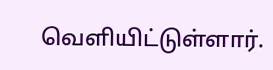வெளியிட்டுள்ளார்.